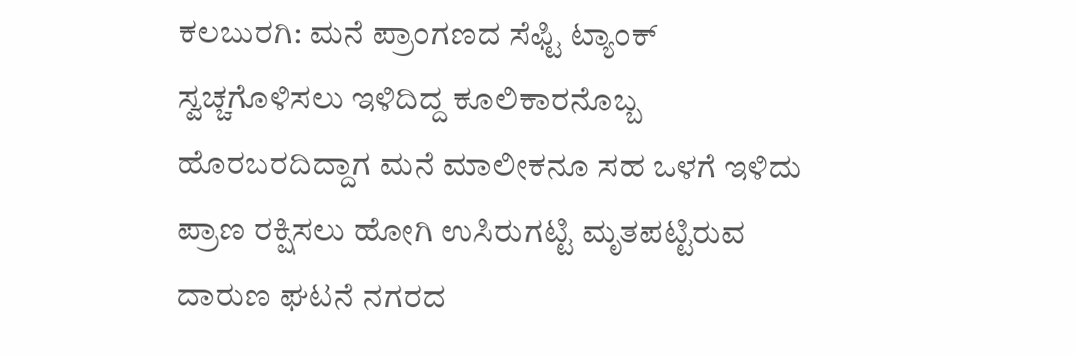ಕಲಬುರಗಿ: ಮನೆ ಪ್ರಾಂಗಣದ ಸೆಫ್ಟಿ ಟ್ಯಾಂಕ್ ಸ್ವಚ್ಚಗೊಳಿಸಲು ಇಳಿದಿದ್ದ ಕೂಲಿಕಾರನೊಬ್ಬ ಹೊರಬರದಿದ್ದಾಗ ಮನೆ ಮಾಲೀಕನೂ ಸಹ ಒಳಗೆ ಇಳಿದು ಪ್ರಾಣ ರಕ್ಷಿಸಲು ಹೋಗಿ ಉಸಿರುಗಟ್ಟಿ ಮೃತಪಟ್ಟಿರುವ ದಾರುಣ ಘಟನೆ ನಗರದ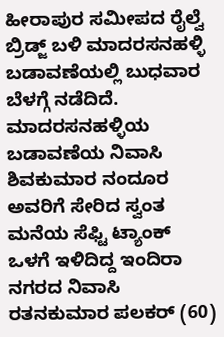ಹೀರಾಪುರ ಸಮೀಪದ ರೈಲ್ವೆ ಬ್ರಿಡ್ಜ್ ಬಳಿ ಮಾದರಸನಹಳ್ಳಿ ಬಡಾವಣೆಯಲ್ಲಿ ಬುಧವಾರ ಬೆಳಗ್ಗೆ ನಡೆದಿದೆ.
ಮಾದರಸನಹಳ್ಳಿಯ ಬಡಾವಣೆಯ ನಿವಾಸಿ ಶಿವಕುಮಾರ ನಂದೂರ ಅವರಿಗೆ ಸೇರಿದ ಸ್ವಂತ ಮನೆಯ ಸೆಫ್ಟಿ ಟ್ಯಾಂಕ್ ಒಳಗೆ ಇಳಿದಿದ್ದ ಇಂದಿರಾ ನಗರದ ನಿವಾಸಿ ರತನಕುಮಾರ ಪಲಕರ್ (60)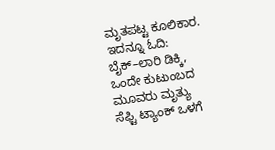ಮೃತಪಟ್ಟ ಕೂಲಿಕಾರ.
ಇದನ್ನೂ ಓದಿ: ಬೈಕ್–ಲಾರಿ ಡಿಕ್ಕಿ, ಒಂದೇ ಕುಟುಂಬದ ಮೂವರು ಮೃತ್ಯು
ಸೆಫ್ಟಿ ಟ್ಯಾಂಕ್ ಒಳಗೆ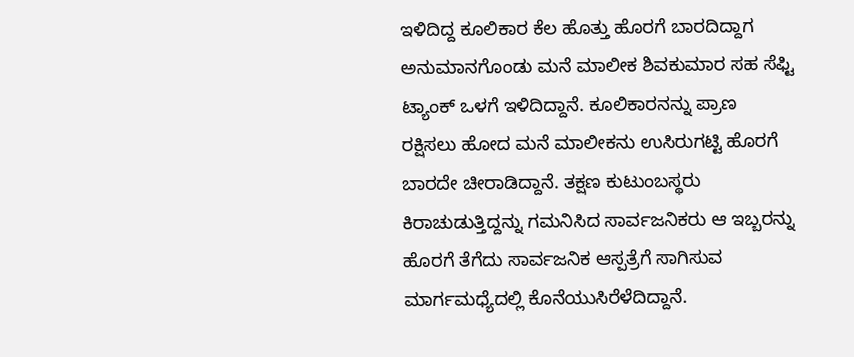ಇಳಿದಿದ್ದ ಕೂಲಿಕಾರ ಕೆಲ ಹೊತ್ತು ಹೊರಗೆ ಬಾರದಿದ್ದಾಗ ಅನುಮಾನಗೊಂಡು ಮನೆ ಮಾಲೀಕ ಶಿವಕುಮಾರ ಸಹ ಸೆಫ್ಟಿ ಟ್ಯಾಂಕ್ ಒಳಗೆ ಇಳಿದಿದ್ದಾನೆ. ಕೂಲಿಕಾರನನ್ನು ಪ್ರಾಣ ರಕ್ಷಿಸಲು ಹೋದ ಮನೆ ಮಾಲೀಕನು ಉಸಿರುಗಟ್ಟಿ ಹೊರಗೆ ಬಾರದೇ ಚೀರಾಡಿದ್ದಾನೆ. ತಕ್ಷಣ ಕುಟುಂಬಸ್ಥರು ಕಿರಾಚುಡುತ್ತಿದ್ದನ್ನು ಗಮನಿಸಿದ ಸಾರ್ವಜನಿಕರು ಆ ಇಬ್ಬರನ್ನು ಹೊರಗೆ ತೆಗೆದು ಸಾರ್ವಜನಿಕ ಆಸ್ಪತ್ರೆಗೆ ಸಾಗಿಸುವ ಮಾರ್ಗಮಧ್ಯೆದಲ್ಲಿ ಕೊನೆಯುಸಿರೆಳೆದಿದ್ದಾನೆ.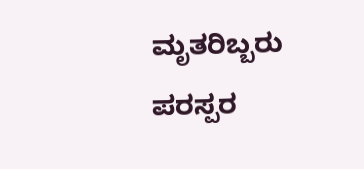ಮೃತರಿಬ್ಬರು ಪರಸ್ಪರ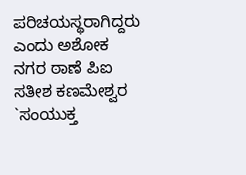ಪರಿಚಯಸ್ಥರಾಗಿದ್ದರು ಎಂದು ಅಶೋಕ ನಗರ ಠಾಣೆ ಪಿಐ ಸತೀಶ ಕಣಮೇಶ್ವರ `ಸಂಯುಕ್ತ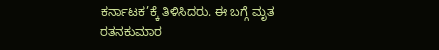ಕರ್ನಾಟಕ’ಕ್ಕೆ ತಿಳಿಸಿದರು. ಈ ಬಗ್ಗೆ ಮೃತ ರತನಕುಮಾರ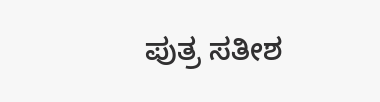ಪುತ್ರ ಸತೀಶ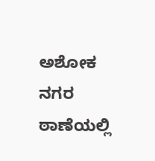ಅಶೋಕ ನಗರ ಠಾಣೆಯಲ್ಲಿ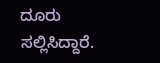ದೂರು ಸಲ್ಲಿಸಿದ್ದಾರೆ.